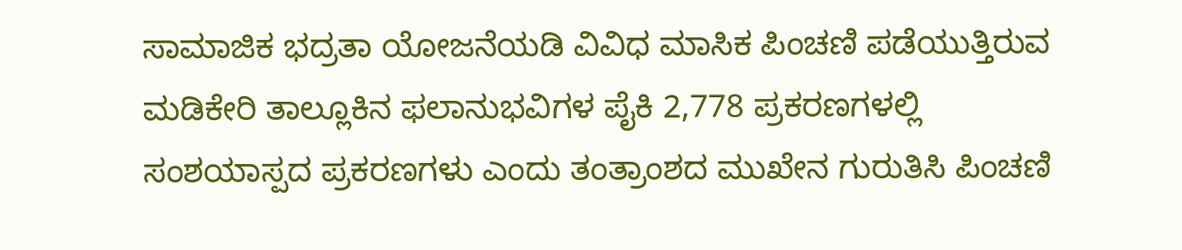ಸಾಮಾಜಿಕ ಭದ್ರತಾ ಯೋಜನೆಯಡಿ ವಿವಿಧ ಮಾಸಿಕ ಪಿಂಚಣಿ ಪಡೆಯುತ್ತಿರುವ ಮಡಿಕೇರಿ ತಾಲ್ಲೂಕಿನ ಫಲಾನುಭವಿಗಳ ಪೈಕಿ 2,778 ಪ್ರಕರಣಗಳಲ್ಲಿ ಸಂಶಯಾಸ್ಪದ ಪ್ರಕರಣಗಳು ಎಂದು ತಂತ್ರಾಂಶದ ಮುಖೇನ ಗುರುತಿಸಿ ಪಿಂಚಣಿ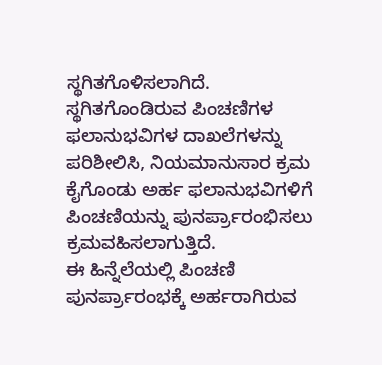ಸ್ಥಗಿತಗೊಳಿಸಲಾಗಿದೆ.
ಸ್ಥಗಿತಗೊಂಡಿರುವ ಪಿಂಚಣಿಗಳ ಫಲಾನುಭವಿಗಳ ದಾಖಲೆಗಳನ್ನು ಪರಿಶೀಲಿಸಿ, ನಿಯಮಾನುಸಾರ ಕ್ರಮ ಕೈಗೊಂಡು ಅರ್ಹ ಫಲಾನುಭವಿಗಳಿಗೆ ಪಿಂಚಣಿಯನ್ನು ಪುನರ್ಪ್ರಾರಂಭಿಸಲು ಕ್ರಮವಹಿಸಲಾಗುತ್ತಿದೆ.
ಈ ಹಿನ್ನೆಲೆಯಲ್ಲಿ ಪಿಂಚಣಿ ಪುನರ್ಪ್ರಾರಂಭಕ್ಕೆ ಅರ್ಹರಾಗಿರುವ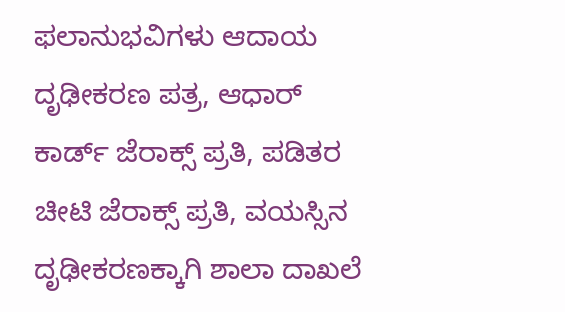ಫಲಾನುಭವಿಗಳು ಆದಾಯ ದೃಢೀಕರಣ ಪತ್ರ, ಆಧಾರ್ ಕಾರ್ಡ್ ಜೆರಾಕ್ಸ್ ಪ್ರತಿ, ಪಡಿತರ ಚೀಟಿ ಜೆರಾಕ್ಸ್ ಪ್ರತಿ, ವಯಸ್ಸಿನ ದೃಢೀಕರಣಕ್ಕಾಗಿ ಶಾಲಾ ದಾಖಲೆ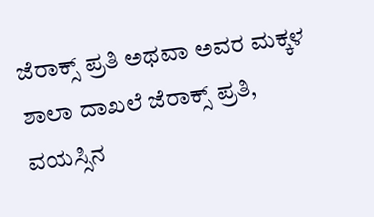ಜೆರಾಕ್ಸ್ ಪ್ರತಿ ಅಥವಾ ಅವರ ಮಕ್ಕಳ ಶಾಲಾ ದಾಖಲೆ ಜೆರಾಕ್ಸ್ ಪ್ರತಿ, ವಯಸ್ಸಿನ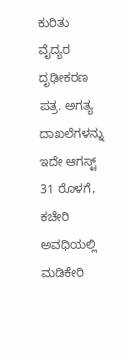ಕುರಿತು ವೈದ್ಯರ ದೃಢೀಕರಣ ಪತ್ರ. ಅಗತ್ಯ ದಾಖಲೆಗಳನ್ನು ಇದೇ ಆಗಸ್ಟ್ 31 ರೊಳಗೆ, ಕಚೇರಿ ಅವಧಿಯಲ್ಲಿ ಮಡಿಕೇರಿ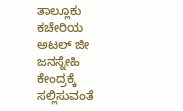ತಾಲ್ಲೂಕು ಕಚೇರಿಯ ಅಟಲ್ ಜೀ ಜನಸ್ನೇಹಿ ಕೇಂದ್ರಕ್ಕೆ ಸಲ್ಲಿಸುವಂತೆ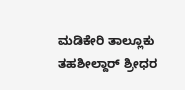ಮಡಿಕೇರಿ ತಾಲ್ಲೂಕು ತಹಶೀಲ್ದಾರ್ ಶ್ರೀಧರ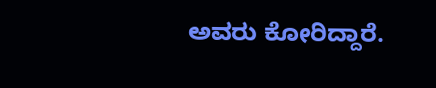ಅವರು ಕೋರಿದ್ದಾರೆ.